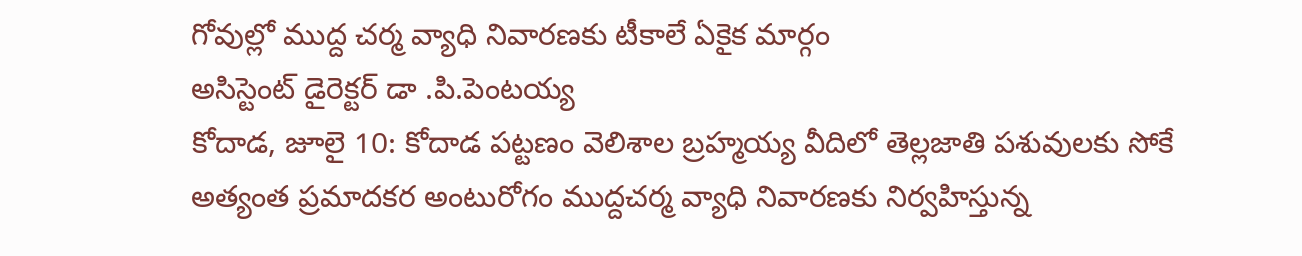గోవుల్లో ముద్ద చర్మ వ్యాధి నివారణకు టీకాలే ఏకైక మార్గం
అసిస్టెంట్ డైరెక్టర్ డా .పి.పెంటయ్య
కోదాడ, జూలై 10: కోదాడ పట్టణం వెలిశాల బ్రహ్మయ్య వీదిలో తెల్లజాతి పశువులకు సోకే అత్యంత ప్రమాదకర అంటురోగం ముద్దచర్మ వ్యాధి నివారణకు నిర్వహిస్తున్న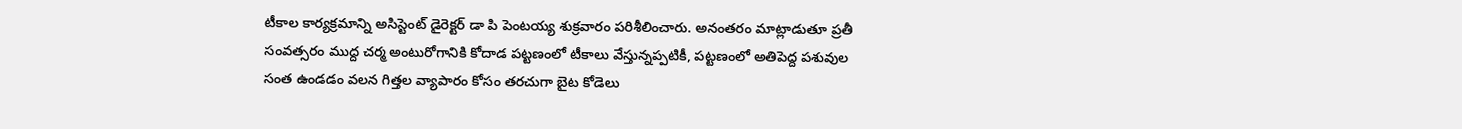టీకాల కార్యక్రమాన్ని అసిస్టెంట్ డైరెక్టర్ డా పి పెంటయ్య శుక్రవారం పరిశీలించారు. అనంతరం మాట్లాడుతూ ప్రతీ సంవత్సరం ముద్ద చర్మ అంటురోగానికి కోదాడ పట్టణంలో టీకాలు వేస్తున్నప్పటికీ, పట్టణంలో అతిపెద్ద పశువుల సంత ఉండడం వలన గిత్తల వ్యాపారం కోసం తరచుగా బైట కోడెలు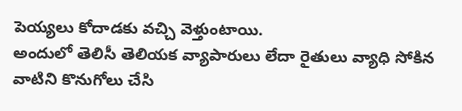పెయ్యలు కోదాడకు వచ్చి వెళ్తుంటాయి.
అందులో తెలిసీ తెలియక వ్యాపారులు లేదా రైతులు వ్యాధి సోకిన వాటిని కొనుగోలు చేసి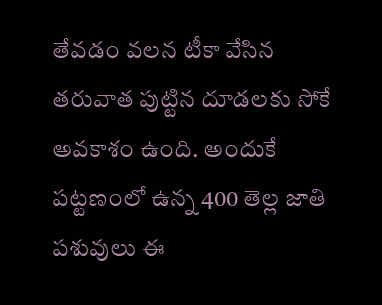తేవడం వలన టీకా వేసిన తరువాత పుట్టిన దూడలకు సోకే అవకాశం ఉంది. అందుకే పట్టణంలో ఉన్న 400 తెల్ల జాతి పశువులు ఈ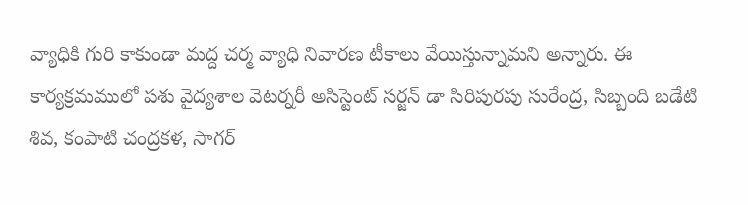వ్యాధికి గురి కాకుండా మద్ద చర్మ వ్యాధి నివారణ టీకాలు వేయిస్తున్నామని అన్నారు. ఈ కార్యక్రమములో పశు వైద్యశాల వెటర్నరీ అసిస్టెంట్ సర్జన్ డా సిరిపురపు సురేంద్ర, సిబ్బంది బడేటి శివ, కంపాటి చంద్రకళ, సాగర్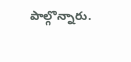పాల్గొన్నారు.